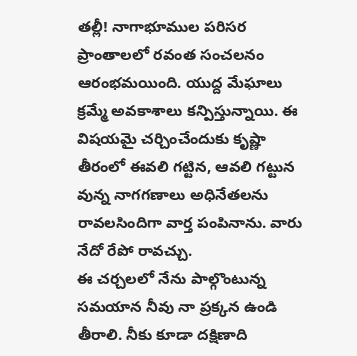తల్లీ! నాగాభూముల పరిసర ప్రాంతాలలో రవంత సంచలనం ఆరంభమయింది. యుద్ద మేఘాలు క్రమ్మే అవకాశాలు కన్పిస్తున్నాయి. ఈ విషయమై చర్చించేందుకు కృష్ణా తీరంలో ఈవలి గట్టిన, ఆవలి గట్టున వున్న నాగగణాలు అధినేతలను రావలసిందిగా వార్త పంపినాను. వారు నేదో రేపో రావచ్చు.
ఈ చర్చలలో నేను పాల్గొంటున్న సమయాన నీవు నా ప్రక్కన ఉండి తీరాలి. నీకు కూడా దక్షిణాది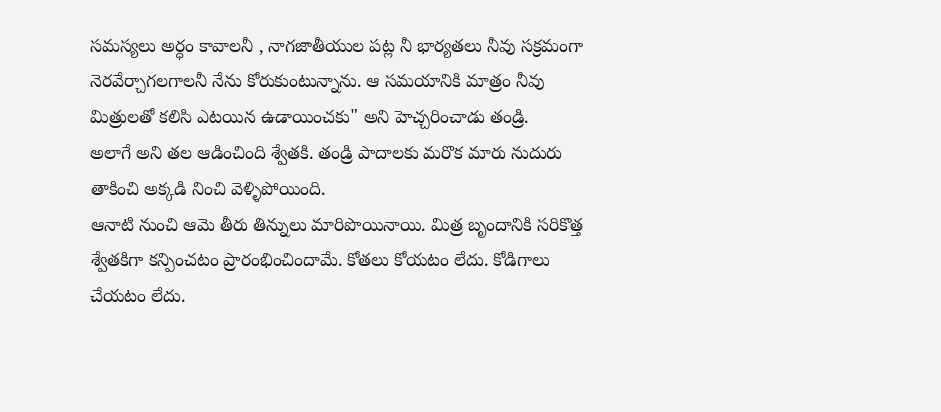సమస్యలు అర్ధం కావాలనీ , నాగజాతీయుల పట్ల నీ భార్యతలు నీవు సక్రమంగా నెరవేర్చాగలగాలనీ నేను కోరుకుంటున్నాను. ఆ సమయానికి మాత్రం నీవు మిత్రులతో కలిసి ఎటయిన ఉడాయించకు" అని హెచ్చరించాడు తండ్రి.
అలాగే అని తల ఆడించింది శ్వేతకి. తండ్రి పాదాలకు మరొక మారు నుదురు తాకించి అక్కడి నించి వెళ్ళిపోయింది.
ఆనాటి నుంచి ఆమె తీరు తిన్నులు మారిపొయినాయి. మిత్ర బృందానికి సరికొత్త శ్వేతకిగా కన్పించటం ప్రారంభించిందామే. కోతలు కోయటం లేదు. కోడిగాలు చేయటం లేదు.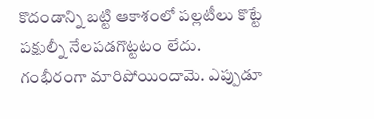కొదండాన్ని బట్టి ఆకాశంలో పల్లటీలు కొట్టే పక్షుల్నీ నేలపడగొట్టటం లేదు.
గంభీరంగా మారిపోయిందామె. ఎప్పుడూ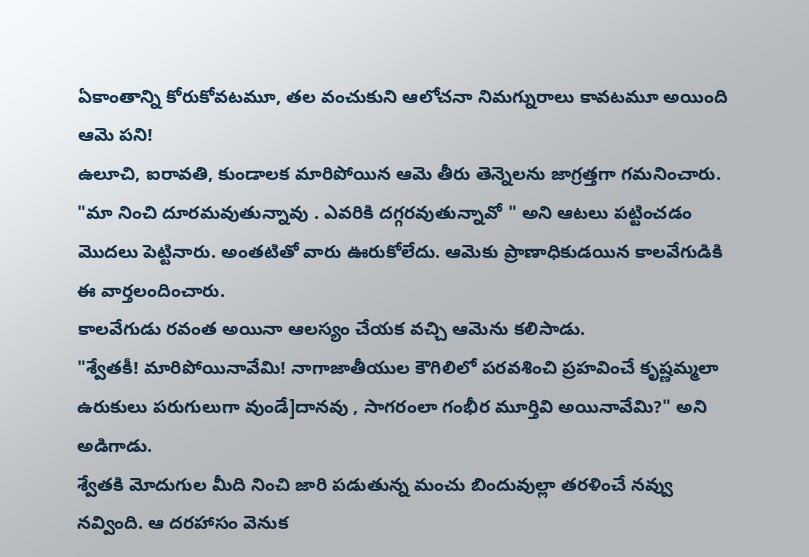ఏకాంతాన్ని కోరుకోవటమూ, తల వంచుకుని ఆలోచనా నిమగ్నురాలు కావటమూ అయింది ఆమె పని!
ఉలూచి, ఐరావతి, కుండాలక మారిపోయిన ఆమె తీరు తెన్నెలను జాగ్రత్తగా గమనించారు.
"మా నించి దూరమవుతున్నావు . ఎవరికి దగ్గరవుతున్నావో " అని ఆటలు పట్టించడం మొదలు పెట్టినారు. అంతటితో వారు ఊరుకోలేదు. ఆమెకు ప్రాణాధికుడయిన కాలవేగుడికి ఈ వార్తలందించారు.
కాలవేగుడు రవంత అయినా ఆలస్యం చేయక వచ్చి ఆమెను కలిసాడు.
"శ్వేతకీ! మారిపోయినావేమి! నాగాజాతీయుల కౌగిలిలో పరవశించి ప్రహవించే కృష్ణమ్మలా ఉరుకులు పరుగులుగా వుండే]దానవు , సాగరంలా గంభీర మూర్తివి అయినావేమి?" అని అడిగాడు.
శ్వేతకి మోదుగుల మీది నించి జారి పడుతున్న మంచు బిందువుల్లా తరళించే నవ్వు నవ్వింది. ఆ దరహాసం వెనుక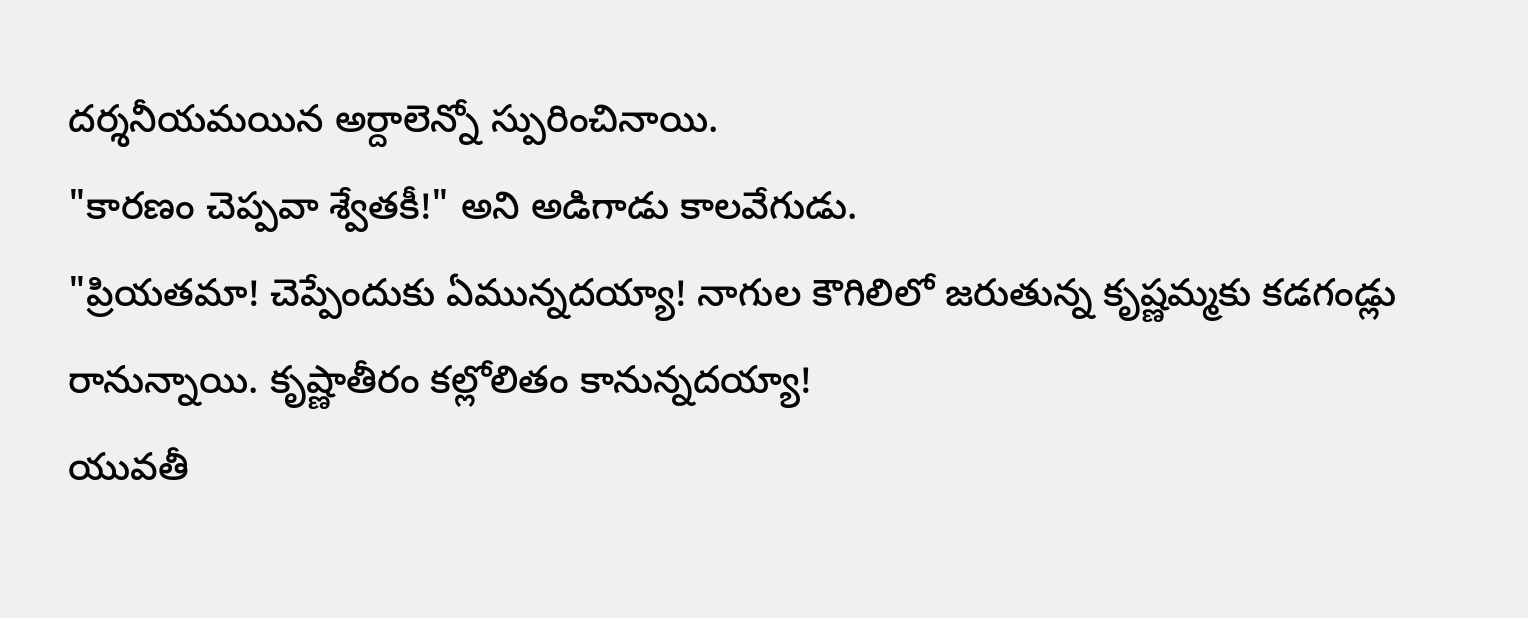దర్శనీయమయిన అర్దాలెన్నో స్పురించినాయి.
"కారణం చెప్పవా శ్వేతకీ!" అని అడిగాడు కాలవేగుడు.
"ప్రియతమా! చెప్పేందుకు ఏమున్నదయ్యా! నాగుల కౌగిలిలో జరుతున్న కృష్ణమ్మకు కడగండ్లు రానున్నాయి. కృష్ణాతీరం కల్లోలితం కానున్నదయ్యా!
యువతీ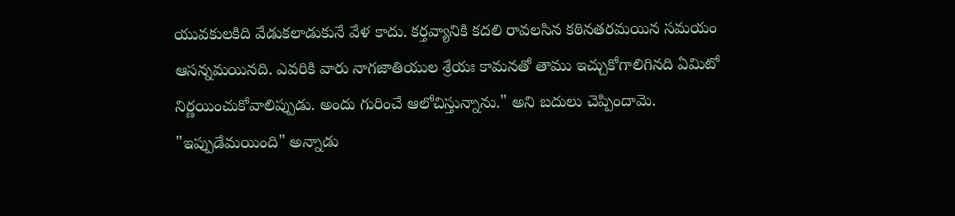యువకులకిది వేడుకలాడుకునే వేళ కాదు. కర్తవ్యానికి కదలి రావలసిన కఠినతరమయిన సమయం ఆసన్నమయినది. ఎవరికి వారు నాగజాతియుల శ్రేయః కామనతో తాము ఇచ్చుకోగాలిగినది ఏమిటో నిర్ణయించుకోవాలిప్పుడు. అందు గురించే ఆలోచిస్తున్నాను." అని బదులు చెప్పిందామె.
"ఇప్పుడేమయింది" అన్నాడు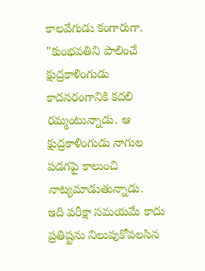కాలవేగుడు కంగారుగా.
"కుంభవతిని పాలించే క్షుద్రకాళింగుడు కాదనరంగానికి కదలి రమ్మంటున్నాడు. ఆ క్షుద్రకాళింగుడు నాగుల పడగపై కాలుంచి నాట్యమాడుతున్నాడు.
ఇది పరీక్షా సమయమే కాదు ప్రతిష్టను నిలుపుకోవలసిన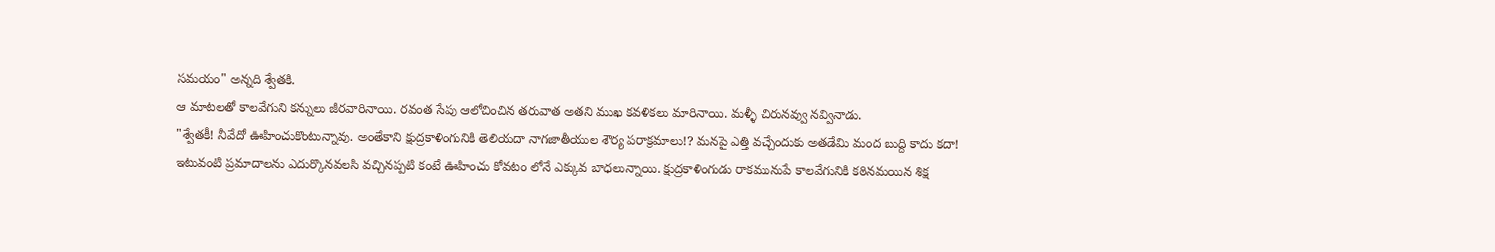సమయం" అన్నది శ్వేతకి.
ఆ మాటలతో కాలవేగుని కన్నులు జీరవారినాయి. రవంత సేపు ఆలోచించిన తరువాత అతని ముఖ కవళికలు మారినాయి. మళ్ళీ చిరునవ్వు నవ్వినాడు.
"శ్వేతకీ! నీవేదో ఊహించుకొంటున్నావు. అంతేకాని క్షుద్రకాళింగునికి తెలియదా నాగజాతీయుల శౌర్య పరాక్రమాలు!? మనపై ఎత్తి వచ్చేందుకు అతడేమి మంద బుద్ది కాదు కదా!
ఇటువంటి ప్రమాదాలను ఎదుర్కొనవలసి వచ్చినప్పటి కంటే ఊహించు కోవటం లోనే ఎక్కువ బాధలున్నాయి. క్షుద్రకాళింగుడు రాకమునుపే కాలవేగునికి కఠినమయిన శిక్ష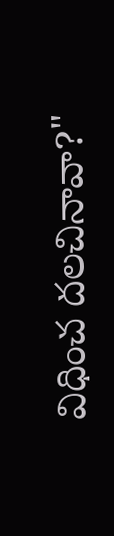విధించ దలచినావా?"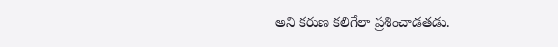అని కరుణ కలిగేలా ప్రశించాడతడు.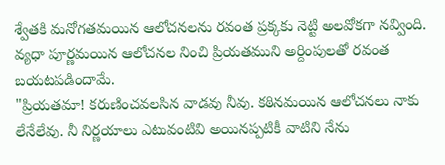శ్వేతకి మనోగతమయిన ఆలోచనలను రవంత ప్రక్కకు నెట్టి అలవోకగా నవ్వింది. వ్యధా పూర్ణమయిన ఆలోచనల నించి ప్రియతముని అర్దింపులతో రవంత బయటపడిందామే.
"ప్రియతమా! కరుణించవలసిన వాడవు నీవు. కఠినమయిన ఆలోచనలు నాకు లేనేలేవు. నీ నిర్ణయాలు ఎటువంటివి అయినప్పటికీ వాటిని నేను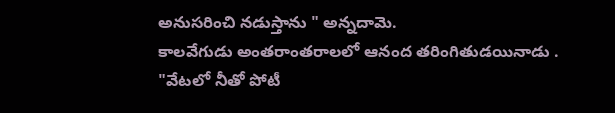అనుసరించి నడుస్తాను " అన్నదామె.
కాలవేగుడు అంతరాంతరాలలో ఆనంద తరింగితుడయినాడు .
"వేటలో నీతో పోటీ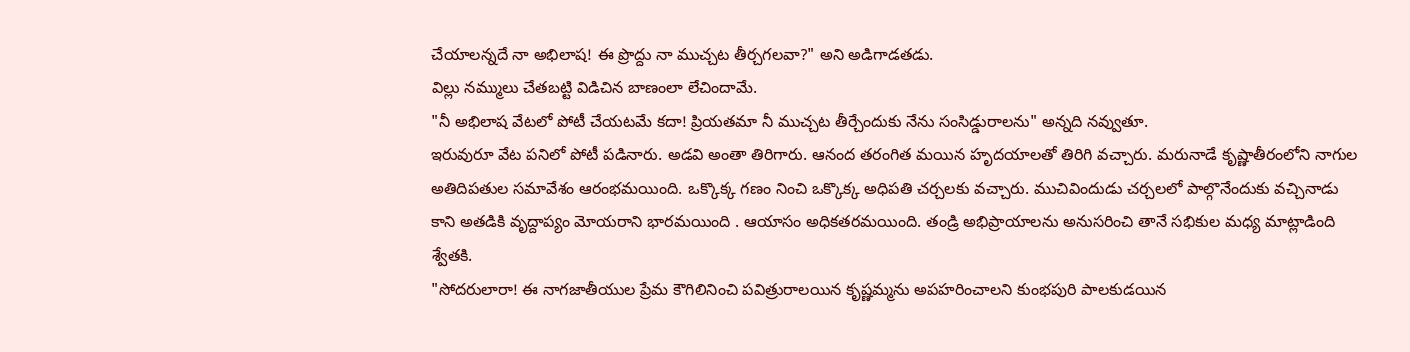చేయాలన్నదే నా అభిలాష! ఈ ప్రొద్దు నా ముచ్చట తీర్చగలవా?" అని అడిగాడతడు.
విల్లు నమ్ములు చేతబట్టి విడిచిన బాణంలా లేచిందామే.
"నీ అభిలాష వేటలో పోటీ చేయటమే కదా! ప్రియతమా నీ ముచ్చట తీర్చేందుకు నేను సంసిడ్డురాలను" అన్నది నవ్వుతూ.
ఇరువురూ వేట పనిలో పోటీ పడినారు. అడవి అంతా తిరిగారు. ఆనంద తరంగిత మయిన హృదయాలతో తిరిగి వచ్చారు. మరునాడే కృష్ణాతీరంలోని నాగుల అతిదిపతుల సమావేశం ఆరంభమయింది. ఒక్కొక్క గణం నించి ఒక్కొక్క అధిపతి చర్చలకు వచ్చారు. ముచివిందుడు చర్చలలో పాల్గొనేందుకు వచ్చినాడు కాని అతడికి వృద్దాప్యం మోయరాని భారమయింది . ఆయాసం అధికతరమయింది. తండ్రి అభిప్రాయాలను అనుసరించి తానే సభికుల మధ్య మాట్లాడింది శ్వేతకి.
"సోదరులారా! ఈ నాగజాతీయుల ప్రేమ కౌగిలినించి పవిత్రురాలయిన కృష్ణమ్మను అపహరించాలని కుంభపురి పాలకుడయిన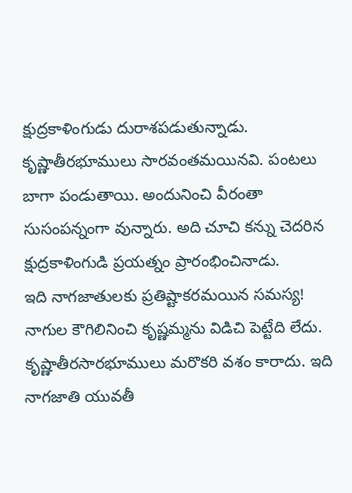క్షుద్రకాళింగుడు దురాశపడుతున్నాడు.
కృష్ణాతీరభూములు సారవంతమయినవి. పంటలు బాగా పండుతాయి. అందునించి వీరంతా సుసంపన్నంగా వున్నారు. అది చూచి కన్ను చెదరిన క్షుద్రకాళింగుడి ప్రయత్నం ప్రారంభించినాడు.
ఇది నాగజాతులకు ప్రతిష్టాకరమయిన సమస్య!
నాగుల కౌగిలినించి కృష్ణమ్మను విడిచి పెట్టేది లేదు. కృష్ణాతీరసారభూములు మరొకరి వశం కారాదు. ఇది నాగజాతి యువతీ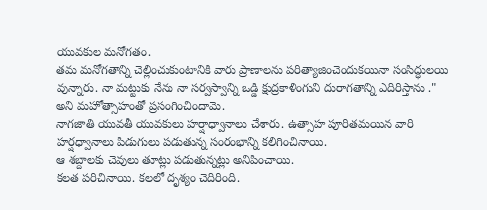యువకుల మనోగతం.
తమ మనోగతాన్ని చెల్లించుకుంటానికి వారు ప్రాణాలను పరిత్యాజించెందుకయినా సంసిద్ధులయి వున్నారు. నా మట్టుకు నేను నా సర్వస్వాన్ని ఒడ్డి క్షుద్రకాళింగుని దురాగతాన్ని ఎదిరిస్తాను ." అని మహోత్సాహంతో ప్రసంగించిందామె.
నాగజాతి యువతీ యువకులు హర్షాధ్వానాలు చేశారు. ఉత్సాహ పూరితమయిన వారి హర్షధ్వానాలు పిడుగులు పడుతున్న సంరంభాన్ని కలిగించినాయి.
ఆ శబ్దాలకు చెవులు తూట్లు పడుతున్నట్లు అనిపించాయి.
కలత పరిచినాయి. కలలో దృశ్యం చెదిరింది.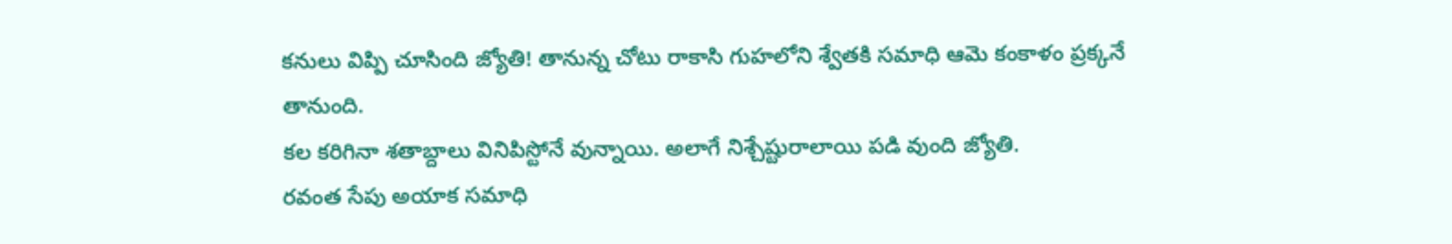కనులు విప్పి చూసింది జ్యోతి! తానున్న చోటు రాకాసి గుహలోని శ్వేతకి సమాధి ఆమె కంకాళం ప్రక్కనే తానుంది.
కల కరిగినా శతాబ్దాలు వినిపిస్టోనే వున్నాయి. అలాగే నిశ్చేష్టురాలాయి పడి వుంది జ్యోతి.
రవంత సేపు అయాక సమాధి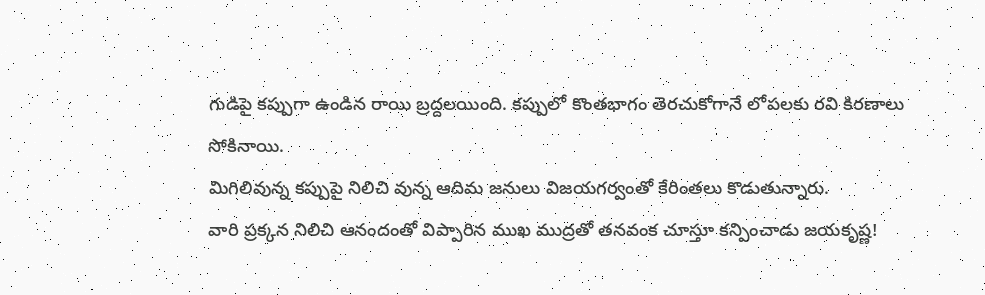గుడిపై కప్పుగా ఉండిన రాయి బ్రద్దలయింది. కప్పులో కొంతభాగం తెరచుకోగానే లోపలకు రవి కిరణాలు సోకినాయి.
మిగిలివున్న కప్పుపై నిలిచి వున్న ఆదిమ జనులు విజయగర్వంతో కేరింతలు కొడుతున్నారు.
వారి ప్రక్కన నిలిచి ఆనందంతో విప్పారిన ముఖ ముద్రతో తనవంక చూస్తూ కన్పించాడు జయకృష్ణ!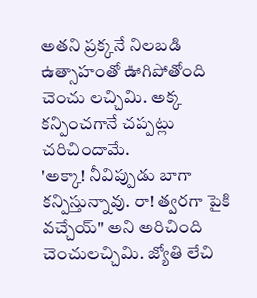అతని ప్రక్కనే నిలబడి ఉత్సాహంతో ఊగిపోతోంది చెంచు లచ్చిమి. అక్క కన్పించగానే చప్పట్లు చరిచిందామే.
'అక్కా! నీవిప్పుడు బాగా కన్పిస్తున్నావు. రా! త్వరగా పైకి వచ్చేయ్" అని అరిచింది చెంచులచ్చిమి. జ్యోతి లేచి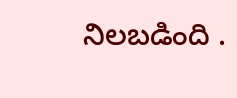నిలబడింది .